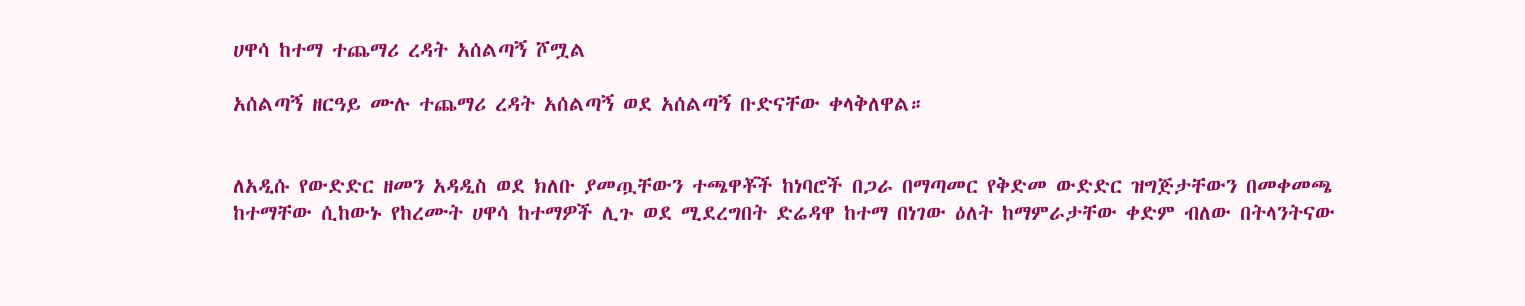ሀዋሳ ከተማ ተጨማሪ ረዳት አሰልጣኝ ሾሟል

አሰልጣኝ ዘርዓይ ሙሉ ተጨማሪ ረዳት አሰልጣኝ ወደ አሰልጣኝ ቡድናቸው ቀላቅለዋል።


ለአዲሱ የውድድር ዘመን አዳዲስ ወደ ክለቡ ያመጧቸውን ተጫዋቾች ከነባሮች በጋራ በማጣመር የቅድመ ውድድር ዝግጅታቸውን በመቀመጫ ከተማቸው ሲከውኑ የከረሙት ሀዋሳ ከተማዎች ሊጉ ወደ ሚደረግበት ድሬዳዋ ከተማ በነገው ዕለት ከማምራታቸው ቀድም ብለው በትላንትናው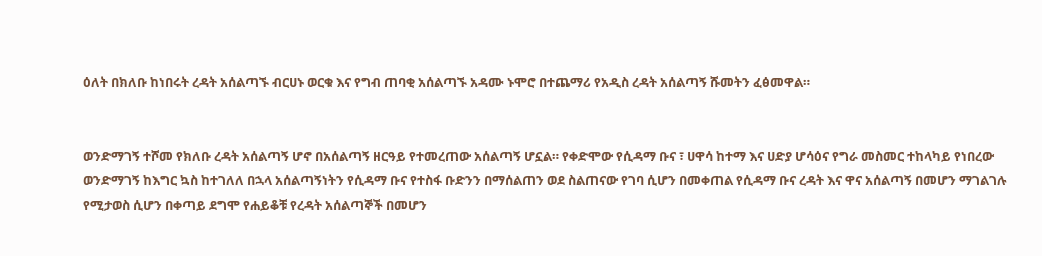ዕለት በክለቡ ከነበሩት ረዳት አሰልጣኙ ብርሀኑ ወርቁ እና የግብ ጠባቂ አሰልጣኙ አዳሙ ኑሞሮ በተጨማሪ የአዲስ ረዳት አሰልጣኝ ሹመትን ፈፅመዋል።


ወንድማገኝ ተሾመ የክለቡ ረዳት አሰልጣኝ ሆኖ በአሰልጣኝ ዘርዓይ የተመረጠው አሰልጣኝ ሆኗል። የቀድሞው የሲዳማ ቡና ፣ ሀዋሳ ከተማ እና ሀድያ ሆሳዕና የግራ መስመር ተከላካይ የነበረው ወንድማገኝ ከእግር ኳስ ከተገለለ በኋላ አሰልጣኝነትን የሲዳማ ቡና የተስፋ ቡድንን በማሰልጠን ወደ ስልጠናው የገባ ሲሆን በመቀጠል የሲዳማ ቡና ረዳት እና ዋና አሰልጣኝ በመሆን ማገልገሉ የሚታወስ ሲሆን በቀጣይ ደግሞ የሐይቆቹ የረዳት አሰልጣኞች በመሆን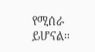የሚሰራ ይሆናል።